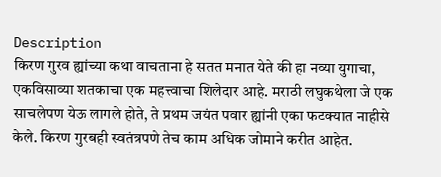Description
किरण गुरव ह्यांच्या कथा वाचताना हे सतत मनात येते की हा नव्या युगाचा, एकविसाव्या शतकाचा एक महत्त्वाचा शिलेदार आहे. मराठी लघुकथेला जे एक साचलेपण येऊ लागले होते, ते प्रथम जयंत पवार ह्यांनी एका फटक्यात नाहीसे केले. किरण गुरबही स्वतंत्रपणे तेच काम अधिक जोमाने करीत आहेत.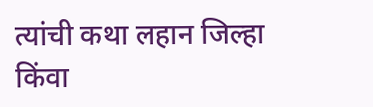त्यांची कथा लहान जिल्हा किंवा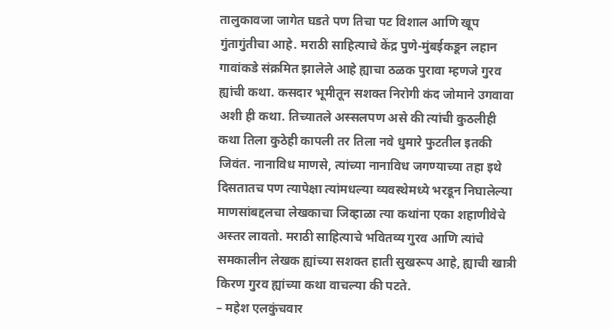तालुकावजा जागेत घडते पण तिचा पट विशाल आणि खूप गुंतागुंतीचा आहे. मराठी साहित्याचे केंद्र पुणे-मुंबईकडून लहान गावांकडे संक्रमित झालेले आहे ह्याचा ठळक पुरावा म्हणजे गुरव ह्यांची कथा. कसदार भूमीतून सशक्त निरोगी कंद जोमाने उगवावा अशी ही कथा. तिच्यातले अस्सलपण असे की त्यांची कुठलीही कथा तिला कुठेही कापली तर तिला नवे धुमारे फुटतील इतकी जिवंत. नानाविध माणसे, त्यांच्या नानाविध जगण्याच्या तहा इथे दिसतातच पण त्यापेक्षा त्यांमधल्या व्यवस्थेमध्ये भरडून निघालेल्या माणसांबद्दलचा लेखकाचा जिव्हाळा त्या कथांना एका शहाणीवेचे अस्तर लावतो. मराठी साहित्याचे भवितव्य गुरव आणि त्यांचे समकालीन लेखक ह्यांच्या सशक्त हाती सुखरूप आहे, ह्याची खात्री किरण गुरव ह्यांच्या कथा वाचल्या की पटते.
– महेश एलकुंचवार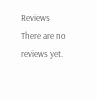Reviews
There are no reviews yet.